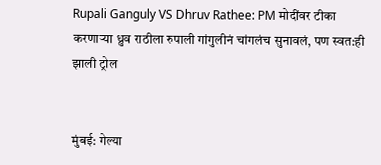Rupali Ganguly VS Dhruv Rathee: PM मोदींवर टीका करणाऱ्या ध्रुव राठीला रुपाली गांगुलीनं चांगलंच सुनावलं, पण स्वत:ही झाली ट्रोल


मुंबई: गेल्या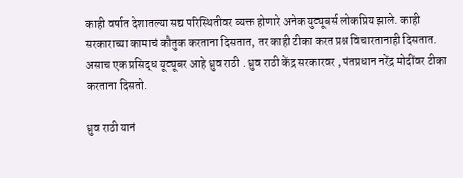काही वर्षात देशातल्या सद्य परिस्थितीवर व्यक्त होणारे अनेक युट्यूबर्स लोकप्रिय झाले. काही सरकाराच्या कामाचं कौतुक करताना दिसतात, तर काही टीका करत प्रश्न विचारतानाही दिसतात. असाच एक प्रसिद्ध यूट्यूबर आहे ध्रुव राठी . ध्रुव राठी केंद्र सरकारवर , पंतप्रधान नरेंद्र मोदींवर टीका करताना दिसतो.

ध्रुव राठी यानं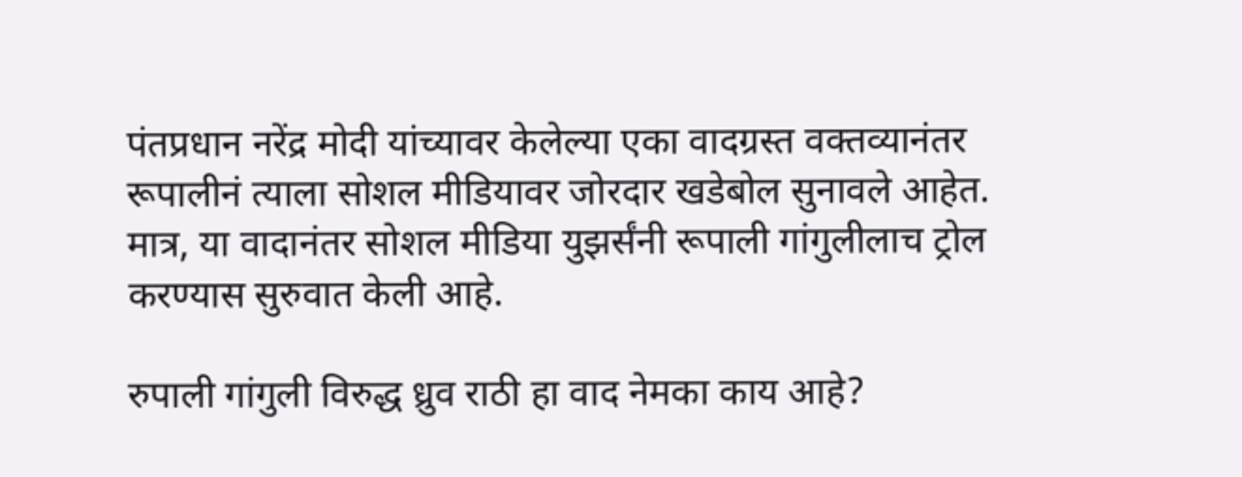पंतप्रधान नरेंद्र मोदी यांच्यावर केलेल्या एका वादग्रस्त वक्तव्यानंतर रूपालीनं त्याला सोशल मीडियावर जोरदार खडेबोल सुनावले आहेत. मात्र, या वादानंतर सोशल मीडिया युझर्संनी रूपाली गांगुलीलाच ट्रोल करण्यास सुरुवात केली आहे.

रुपाली गांगुली विरुद्ध ध्रुव राठी हा वाद नेमका काय आहे?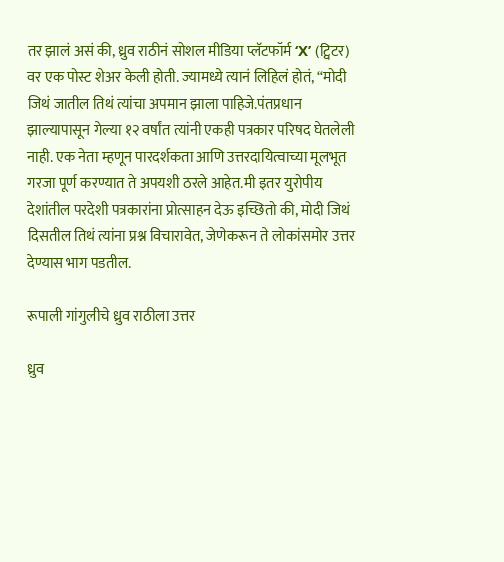तर झालं असं की, ध्रुव राठीनं सोशल मीडिया प्लॅटफॉर्म ‘X’ (ट्विटर) वर एक पोस्ट शेअर केली होती. ज्यामध्ये त्यानं लिहिलं होतं, “मोदी जिथं जातील तिथं त्यांचा अपमान झाला पाहिजे.पंतप्रधान झाल्यापासून गेल्या १२ वर्षांत त्यांनी एकही पत्रकार परिषद घेतलेली नाही. एक नेता म्हणून पारदर्शकता आणि उत्तरदायित्वाच्या मूलभूत गरजा पूर्ण करण्यात ते अपयशी ठरले आहेत.मी इतर युरोपीय देशांतील परदेशी पत्रकारांना प्रोत्साहन देऊ इच्छितो की, मोदी जिथं दिसतील तिथं त्यांना प्रश्न विचारावेत, जेणेकरून ते लोकांसमोर उत्तर देण्यास भाग पडतील.

रूपाली गांगुलीचे ध्रुव राठीला उत्तर

ध्रुव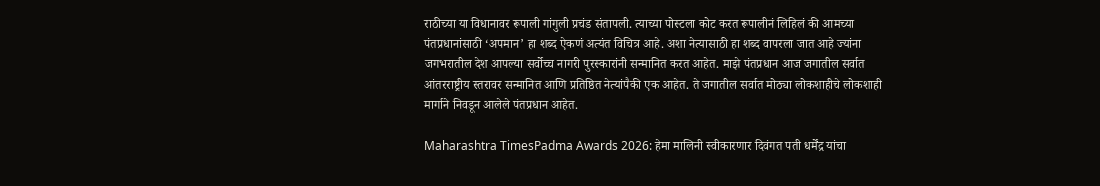राठीच्या या विधानावर रूपाली गांगुली प्रचंड संतापली. त्याच्या पोस्टला कोट करत रूपालीनं लिहिलं की आमच्या पंतप्रधानांसाठी ‘अपमान’ हा शब्द ऐकणं अत्यंत विचित्र आहे. अशा नेत्यासाठी हा शब्द वापरला जात आहे ज्यांना जगभरातील देश आपल्या सर्वोच्च नागरी पुरस्कारांनी सन्मानित करत आहेत. माझे पंतप्रधान आज जगातील सर्वात आंतरराष्ट्रीय स्तरावर सन्मानित आणि प्रतिष्ठित नेत्यांपैकी एक आहेत. ते जगातील सर्वात मोठ्या लोकशाहीचे लोकशाही मार्गाने निवडून आलेले पंतप्रधान आहेत.

Maharashtra TimesPadma Awards 2026: हेमा मालिनी स्वीकारणार दिवंगत पती धर्मेंद्र यांचा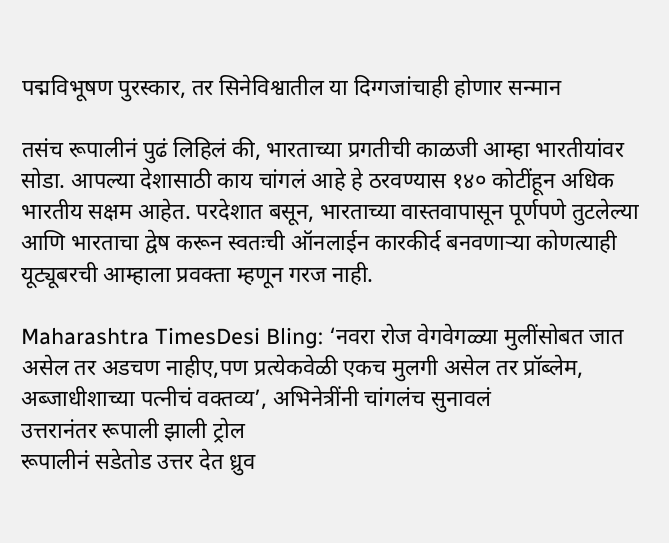पद्मविभूषण पुरस्कार, तर सिनेविश्वातील या दिग्गजांचाही होणार सन्मान

तसंच रूपालीनं पुढं लिहिलं की, भारताच्या प्रगतीची काळजी आम्हा भारतीयांवर सोडा. आपल्या देशासाठी काय चांगलं आहे हे ठरवण्यास १४० कोटींहून अधिक भारतीय सक्षम आहेत. परदेशात बसून, भारताच्या वास्तवापासून पूर्णपणे तुटलेल्या आणि भारताचा द्वेष करून स्वतःची ऑनलाईन कारकीर्द बनवणाऱ्या कोणत्याही यूट्यूबरची आम्हाला प्रवक्ता म्हणून गरज नाही.

Maharashtra TimesDesi Bling: ‘नवरा रोज वेगवेगळ्या मुलींसोबत जात असेल तर अडचण नाहीए,पण प्रत्येकवेळी एकच मुलगी असेल तर प्रॉब्लेम, अब्जाधीशाच्या पत्नीचं वक्तव्य’, अभिनेत्रींनी चांगलंच सुनावलं
उत्तरानंतर रूपाली झाली ट्रोल
रूपालीनं सडेतोड उत्तर देत ध्रुव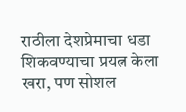राठीला देशप्रेमाचा धडा शिकवण्याचा प्रयत्न केला खरा, पण सोशल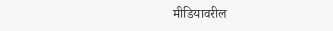मीडियावरील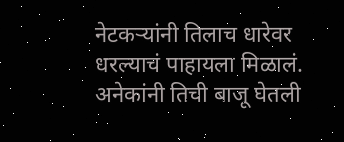नेटकऱ्यांनी तिलाच धारेवर धरल्याचं पाहायला मिळालं. अनेकांनी तिची बाजू घेतली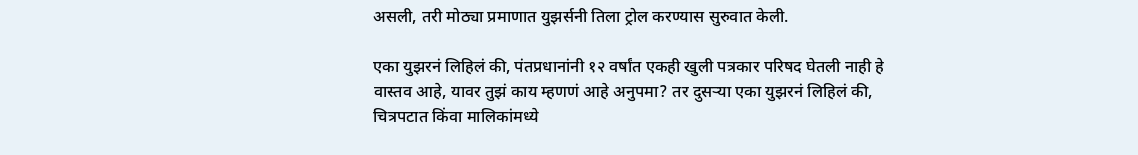असली, तरी मोठ्या प्रमाणात युझर्सनी तिला ट्रोल करण्यास सुरुवात केली.

एका युझरनं लिहिलं की, पंतप्रधानांनी १२ वर्षांत एकही खुली पत्रकार परिषद घेतली नाही हे वास्तव आहे, यावर तुझं काय म्हणणं आहे अनुपमा? तर दुसऱ्या एका युझरनं लिहिलं की, चित्रपटात किंवा मालिकांमध्ये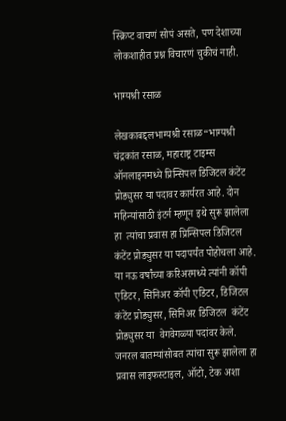स्क्रिप्ट वाचणं सोपं असते, पण देशाच्या लोकशाहीत प्रश्न विचारणं चुकीचं नाही.

भाग्यश्री रसाळ

लेखकाबद्दलभाग्यश्री रसाळ“भाग्यश्री चंद्रकांत रसाळ, महाराष्ट्र टाइम्स ऑनलाइनमध्ये प्रिन्सिपल डिजिटल कंटेंट प्रोड्युसर या पदावर कार्यरत आहे. दोन महिन्यांसाठी इंटर्न म्हणून इथे सुरू झालेला  हा  त्यांचा प्रवास हा प्रिन्सिपल डिजिटल कंटेंट प्रोड्युसर या पदापर्यंत पोहोचला आहे.  या नऊ वर्षांच्या करिअरमध्ये त्यांनी कॉपी एडिटर, सिनिअर कॉपी एडिटर, डिजिटल कंटेंट प्रोड्युसर, सिनिअर डिजिटल  कंटेंट प्रोड्युसर या  वेगवेगळ्या पदांवर केले.
जनरल बातम्यांसोबत त्यांचा सुरू झालेला हा प्रवास लाइफस्टाइल, ऑटो, टेक अशा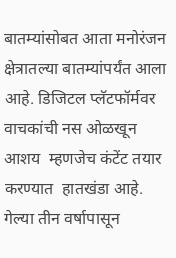बातम्यांसोबत आता मनोरंजन क्षेत्रातल्या बातम्यांपर्यंत आला आहे. डिजिटल प्लॅटफॉर्मवर वाचकांची नस ओळखून आशय  म्हणजेच कंटेंट तयार करण्यात  हातखंडा आहे.
गेल्या तीन वर्षापासून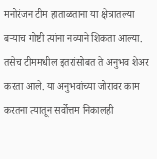मनोरंजन टीम हाताळताना या क्षेत्रातल्या बऱ्याच गोष्टी त्यांना नव्याने शिकता आल्या. तसेच टीममधील इतरांसोबत ते अनुभव शेअर करता आले. या अनुभवांच्या जोरावर काम करतना त्यातून सर्वोत्तम निकालही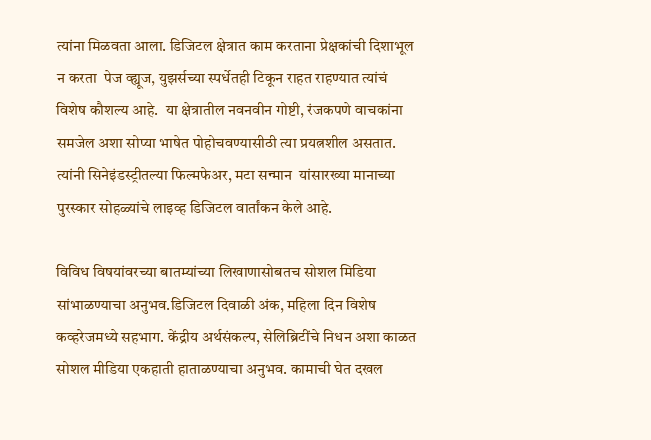त्यांना मिळवता आला. डिजिटल क्षेत्रात काम करताना प्रेक्षकांची दिशाभूल न करता  पेज व्ह्यूज, युझर्सच्या स्पर्धेतही टिकून राहत राहण्यात त्यांचं विशेष कौशल्य आहे.  या क्षेत्रातील नवनवीन गोष्टी, रंजकपणे वाचकांना समजेल अशा सोप्या भाषेत पोहोचवण्यासीठी त्या प्रयत्नशील असतात. त्यांनी सिनेइंडस्ट्रीतल्या फिल्मफेअर, मटा सन्मान  यांसारख्या मानाच्या पुरस्कार सोहळ्यांचे लाइव्ह डिजिटल वार्तांकन केले आहे.

विविध विषयांवरच्या बातम्यांच्या लिखाणासोबतच सोशल मिडिया सांभाळण्याचा अनुभव.डिजिटल दिवाळी अंक, महिला दिन विशेष कव्हरेजमध्ये सहभाग. केंद्रीय अर्थसंकल्प, सेलिब्रिटींचे निधन अशा काळत सोशल मीडिया एकहाती हाताळण्याचा अनुभव. कामाची घेत दखल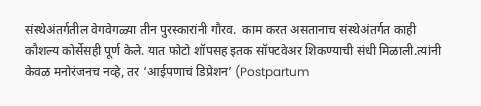संस्थेअंतर्गतील वेगवेगळ्या तीन पुरस्कारांनी गौरव.  काम करत असतानाच संस्थेअंतर्गत काही कौशल्य कोर्सेसही पूर्ण केले. यात फोटो शॉपसह इतक सॉफ्टवेअर शिकण्याची संधी मिळाली.त्यांनी केवळ मनोरंजनच नव्हे, तर ‘आईपणाचं डिप्रेशन’ (Postpartum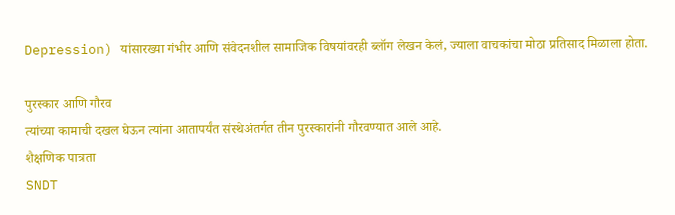Depression) यांसारख्या गंभीर आणि संवेदनशील सामाजिक विषयांवरही ब्लॉग लेखन केलं, ज्याला वाचकांचा मोठा प्रतिसाद मिळाला होता.

पुरस्कार आणि गौरव
त्यांच्या कामाची दखल घेऊन त्यांना आतापर्यंत संस्थेअंतर्गत तीन पुरस्कारांनी गौरवण्यात आले आहे.
शैक्षणिक पात्रता
SNDT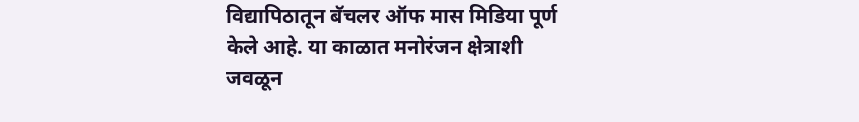विद्यापिठातून बॅचलर ऑफ मास मिडिया पूर्ण केले आहे. या काळात मनोरंजन क्षेत्राशी जवळून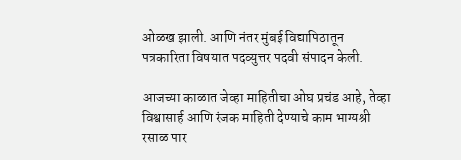ओळख झाली. आणि नंतर मुंबई विद्यापिठातून पत्रकारिता विषयात पदव्युत्तर पदवी संपादन केली.

आजच्या काळात जेव्हा माहितीचा ओघ प्रचंड आहे, तेव्हा विश्वासार्ह आणि रंजक माहिती देण्याचे काम भाग्यश्री रसाळ पार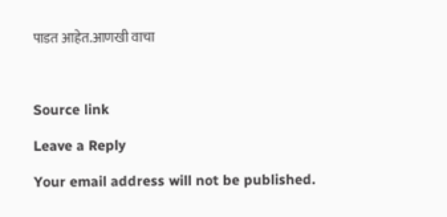पाडत आहेत.आणखी वाचा



Source link

Leave a Reply

Your email address will not be published.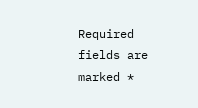Required fields are marked *